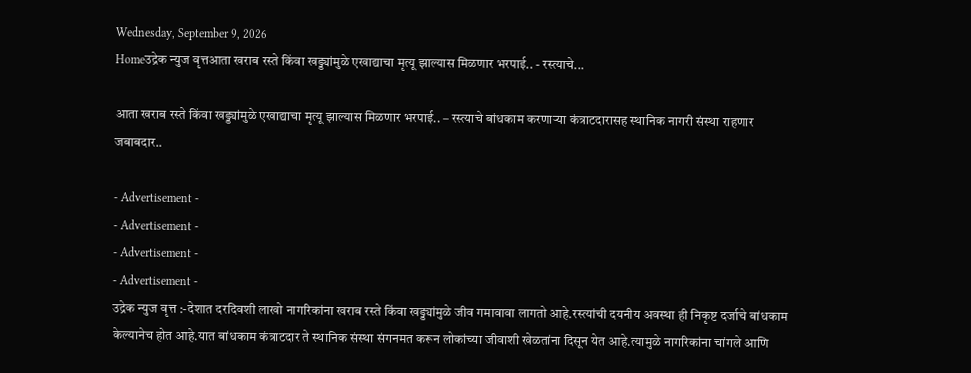Wednesday, September 9, 2026
Homeउद्रेक न्युज वृत्तआता खराब रस्ते किंवा खड्ड्यांमुळे एखाद्याचा मृत्यू झाल्यास मिळणार भरपाई.. - रस्त्याचे...

आता खराब रस्ते किंवा खड्ड्यांमुळे एखाद्याचा मृत्यू झाल्यास मिळणार भरपाई.. – रस्त्याचे बांधकाम करणाऱ्या कंत्राटदारासह स्थानिक नागरी संस्था राहणार जबाबदार..

- Advertisement -
- Advertisement -
- Advertisement -
- Advertisement -
उद्रेक न्युज वृत्त :-देशात दरदिवशी लाखो नागरिकांना खराब रस्ते किंवा खड्ड्यांमुळे जीव गमावावा लागतो आहे.रस्त्यांची दयनीय अवस्था ही निकृष्ट दर्जाचे बांधकाम केल्यानेच होत आहे.यात बांधकाम कंत्राटदार ते स्थानिक संस्था संगनमत करून लोकांच्या जीवाशी खेळतांना दिसून येत आहे.त्यामुळे नागरिकांना चांगले आणि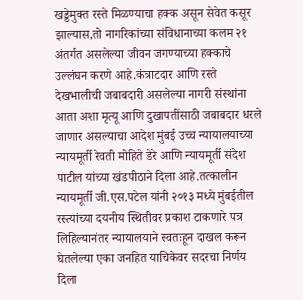खड्डेमुक्त रस्ते मिळण्याचा हक्क असून सेवेत कसूर झाल्यास,तो नागरिकांच्या संविधानाच्या कलम २१ अंतर्गत असलेल्या जीवन जगण्याच्या हक्काचे उल्लंघन करणे आहे.कंत्राटदार आणि रस्ते देखभालीची जबाबदारी असलेल्या नागरी संस्थांना आता अशा मृत्यू आणि दुखापतींसाठी जबाबदार धरले जाणार असल्याचा आदेश मुंबई उच्च न्यायालयाच्या न्यायमूर्ती रेवती मोहिते डेरे आणि न्यायमूर्ती संदेश पाटील यांच्या खंडपीठाने दिला आहे.तत्कालीन न्यायमूर्ती जी.एस.पटेल यांनी २०१३ मध्ये मुंबईतील रस्त्यांच्या दयनीय स्थितीवर प्रकाश टाकणारे पत्र लिहिल्यानंतर न्यायालयाने स्वतःहून दाखल करून घेतलेल्या एका जनहित याचिकेवर सदरचा निर्णय दिला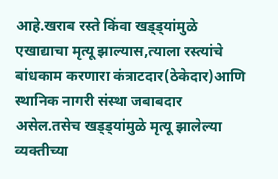आहे.खराब रस्ते किंवा खड्ड्यांमुळे एखाद्याचा मृत्यू झाल्यास,त्याला रस्त्यांचे बांधकाम करणारा कंत्राटदार(ठेकेदार)आणि स्थानिक नागरी संस्था जबाबदार असेल.तसेच खड्ड्यांमुळे मृत्यू झालेल्या व्यक्तीच्या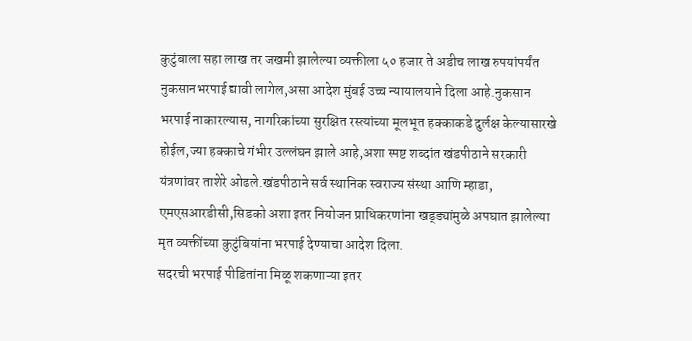कुटुंबाला सहा लाख तर जखमी झालेल्या व्यक्तीला ५० हजार ते अडीच लाख रुपयांपर्यंत नुकसानभरपाई द्यावी लागेल,असा आदेश मुंबई उच्च न्यायालयाने दिला आहे.नुकसान भरपाई नाकारल्यास, नागरिकांच्या सुरक्षित रस्त्यांच्या मूलभूत हक्काकडे दुर्लक्ष केल्यासारखे होईल,ज्या हक्काचे गंभीर उल्लंघन झाले आहे,अशा स्पष्ट शब्दांत खंडपीठाने सरकारी यंत्रणांवर ताशेरे ओढले.खंडपीठाने सर्व स्थानिक स्वराज्य संस्था आणि म्हाडा, एमएसआरडीसी,सिडको अशा इतर नियोजन प्राधिकरणांना खड्ड्यांमुळे अपघात झालेल्या मृत व्यक्तींच्या कुटुंबियांना भरपाई देण्याचा आदेश दिला.
सदरची भरपाई पीडितांना मिळू शकणाऱ्या इतर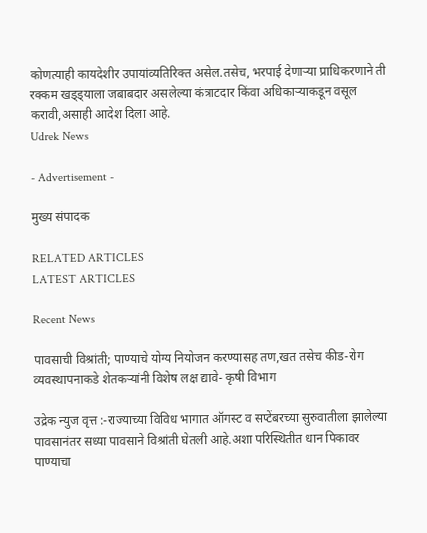कोणत्याही कायदेशीर उपायांव्यतिरिक्त असेल.तसेच, भरपाई देणाऱ्या प्राधिकरणाने ती रक्कम खड्ड्याला जबाबदार असलेल्या कंत्राटदार किंवा अधिकाऱ्याकडून वसूल करावी,असाही आदेश दिला आहे.
Udrek News

- Advertisement -

मुख्य संपादक

RELATED ARTICLES
LATEST ARTICLES

Recent News

पावसाची विश्रांती; पाण्याचे योग्य नियोजन करण्यासह तण,खत तसेच कीड-रोग व्यवस्थापनाकडे शेतकऱ्यांनी विशेष लक्ष द्यावे- कृषी विभाग

उद्रेक न्युज वृत्त :-राज्याच्या विविध भागात ऑगस्ट व सप्टेंबरच्या सुरुवातीला झालेल्या पावसानंतर सध्या पावसाने विश्रांती घेतली आहे.अशा परिस्थितीत धान पिकावर पाण्याचा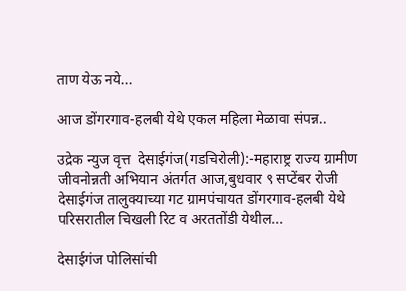ताण येऊ नये...

आज डोंगरगाव-हलबी येथे एकल महिला मेळावा संपन्न..

उद्रेक न्युज वृत्त  देसाईगंज(गडचिरोली):-महाराष्ट्र राज्य ग्रामीण जीवनोन्नती अभियान अंतर्गत आज,बुधवार ९ सप्टेंबर रोजी देसाईगंज तालुक्याच्या गट ग्रामपंचायत डोंगरगाव-हलबी येथे परिसरातील चिखली रिट व अरततोंडी येथील...

देसाईगंज पोलिसांची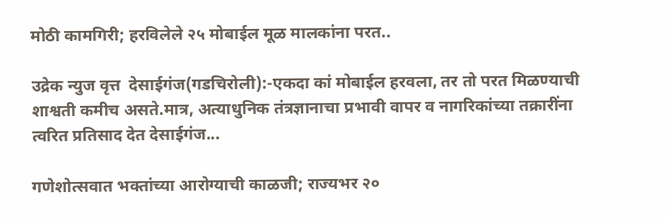मोठी कामगिरी; हरविलेले २५ मोबाईल मूळ मालकांना परत..

उद्रेक न्युज वृत्त  देसाईगंज(गडचिरोली):-एकदा कां मोबाईल हरवला, तर तो परत मिळण्याची शाश्वती कमीच असते.मात्र, अत्याधुनिक तंत्रज्ञानाचा प्रभावी वापर व नागरिकांच्या तक्रारींना त्वरित प्रतिसाद देत देसाईगंज...

गणेशोत्सवात भक्तांच्या आरोग्याची काळजी; राज्यभर २०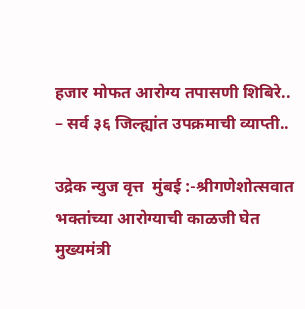हजार मोफत आरोग्य तपासणी शिबिरे.. – सर्व ३६ जिल्ह्यांत उपक्रमाची व्याप्ती..

उद्रेक न्युज वृत्त  मुंबई :-श्रीगणेशोत्सवात भक्तांच्या आरोग्याची काळजी घेत मुख्यमंत्री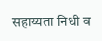सहाय्यता निधी व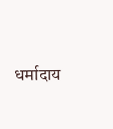धर्मादाय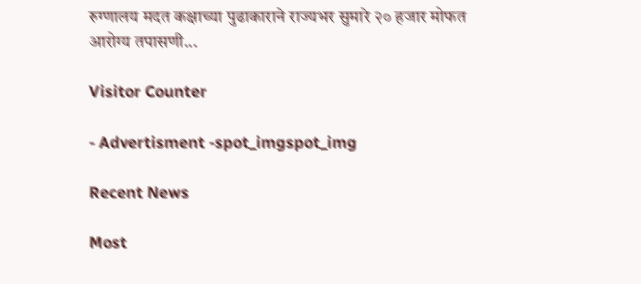रुग्णालय मदत कक्षाच्या पुढाकाराने राज्यभर सुमारे २० हजार मोफत आरोग्य तपासणी...

Visitor Counter

- Advertisment -spot_imgspot_img

Recent News

Most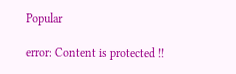Popular

error: Content is protected !!